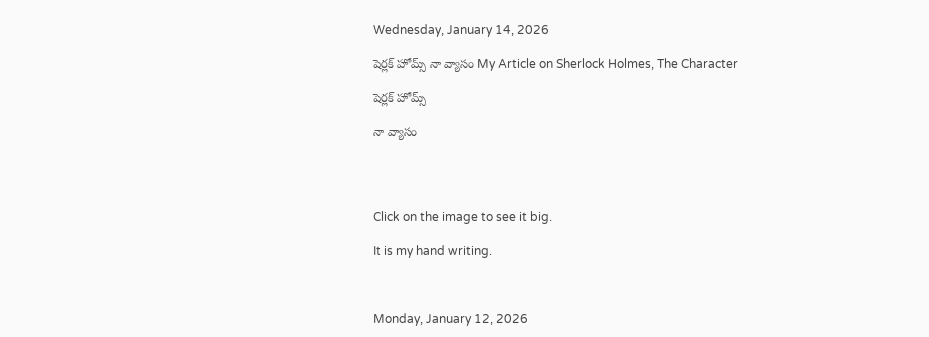Wednesday, January 14, 2026

షెర్లక్ హోమ్స్ నా వ్యాసం My Article on Sherlock Holmes, The Character

షెర్లక్ హోమ్స్

నా వ్యాసం




Click on the image to see it big.

It is my hand writing.



Monday, January 12, 2026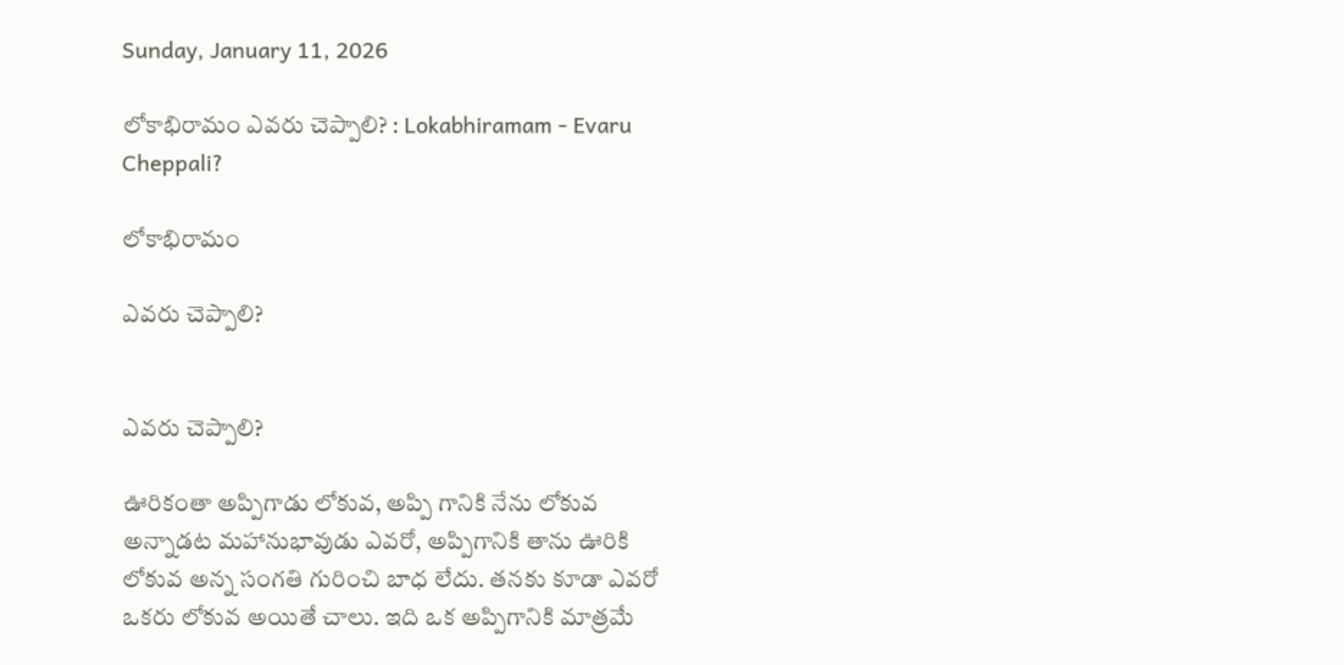Sunday, January 11, 2026

లోకాభిరామం ఎవరు చెప్పాలి? : Lokabhiramam - Evaru Cheppali?

లోకాభిరామం

ఎవరు చెప్పాలి?


ఎవరు చెప్పాలి?

ఊరికంతా అప్పిగాడు లోకువ, అప్పి గానికి నేను లోకువ అన్నాడట మహానుభావుడు ఎవరో, అప్పిగానికి తాను ఊరికి లోకువ అన్న సంగతి గురించి బాధ లేదు. తనకు కూడా ఎవరో ఒకరు లోకువ అయితే చాలు. ఇది ఒక అప్పిగానికి మాత్రమే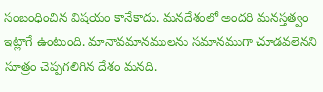సంబంధించిన విషయం కానేకాదు. మనదేశంలో అందరి మనస్తత్వం ఇట్లాగే ఉంటుంది. మానావమానములను సమానముగా చూడవలెనని సూత్రం చెప్పగలిగిన దేశం మనది.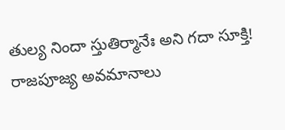తుల్య నిందా స్తుతిర్మానేః అని గదా సూక్తి! రాజపూజ్య అవమానాలు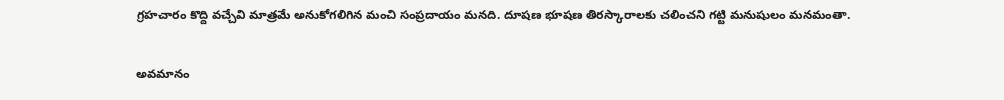గ్రహచారం కొద్ది వచ్చేవి మాత్రమే అనుకోగలిగిన మంచి సంప్రదాయం మనది. దూషణ భూషణ తిరస్కారాలకు చలించని గట్టి మనుషులం మనమంతా.

అవమానం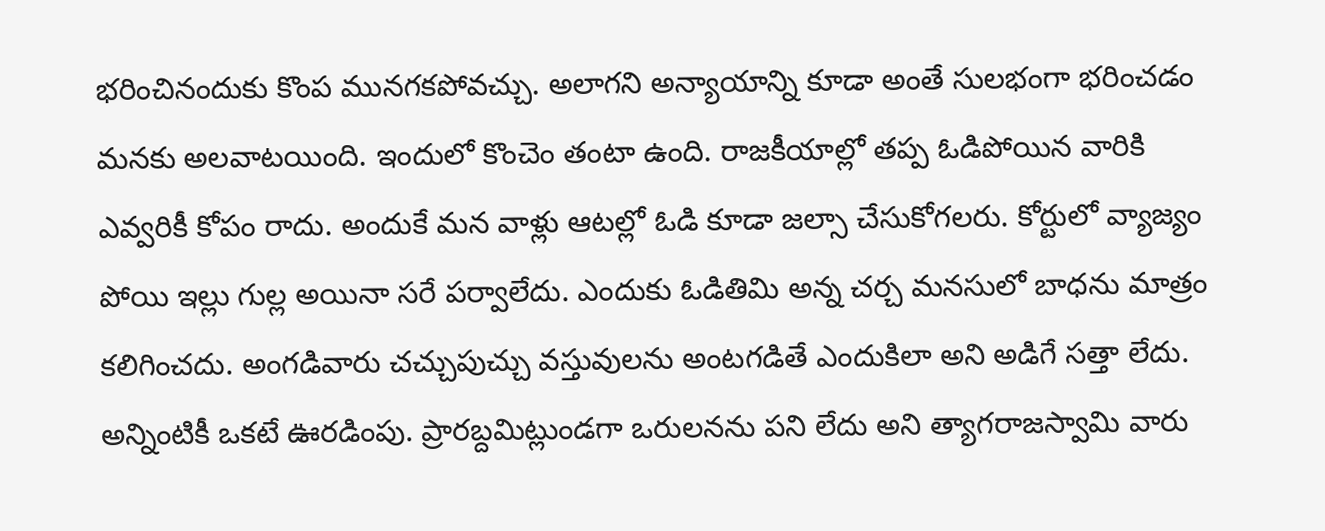భరించినందుకు కొంప మునగకపోవచ్చు. అలాగని అన్యాయాన్ని కూడా అంతే సులభంగా భరించడం మనకు అలవాటయింది. ఇందులో కొంచెం తంటా ఉంది. రాజకీయాల్లో తప్ప ఓడిపోయిన వారికి ఎవ్వరికీ కోపం రాదు. అందుకే మన వాళ్లు ఆటల్లో ఓడి కూడా జల్సా చేసుకోగలరు. కోర్టులో వ్యాజ్యం పోయి ఇల్లు గుల్ల అయినా సరే పర్వాలేదు. ఎందుకు ఓడితిమి అన్న చర్చ మనసులో బాధను మాత్రం కలిగించదు. అంగడివారు చచ్చుపుచ్చు వస్తువులను అంటగడితే ఎందుకిలా అని అడిగే సత్తా లేదు. అన్నింటికీ ఒకటే ఊరడింపు. ప్రారబ్దమిట్లుండగా ఒరులనను పని లేదు అని త్యాగరాజస్వామి వారు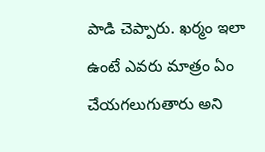పాడి చెప్పారు. ఖర్మం ఇలా ఉంటే ఎవరు మాత్రం ఏం చేయగలుగుతారు అని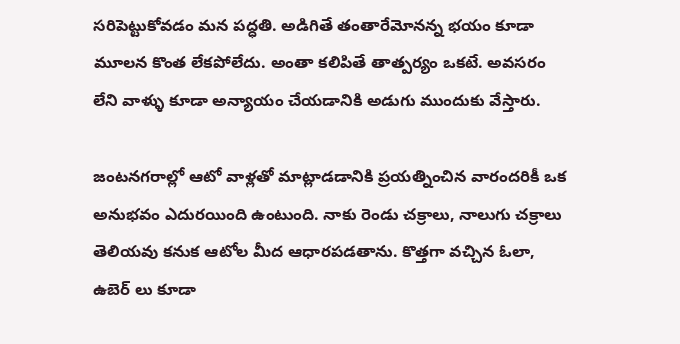సరిపెట్టుకోవడం మన పద్ధతి. అడిగితే తంతారేమోనన్న భయం కూడా మూలన కొంత లేకపోలేదు. అంతా కలిపితే తాత్పర్యం ఒకటే. అవసరం లేని వాళ్ళు కూడా అన్యాయం చేయడానికి అడుగు ముందుకు వేస్తారు.

జంటనగరాల్లో ఆటో వాళ్లతో మాట్లాడడానికి ప్రయత్నించిన వారందరికీ ఒక అనుభవం ఎదురయింది ఉంటుంది. నాకు రెండు చక్రాలు, నాలుగు చక్రాలు తెలియవు కనుక ఆటోల మీద ఆధారపడతాను. కొత్తగా వచ్చిన ఓలా, ఉబెర్‌ లు కూడా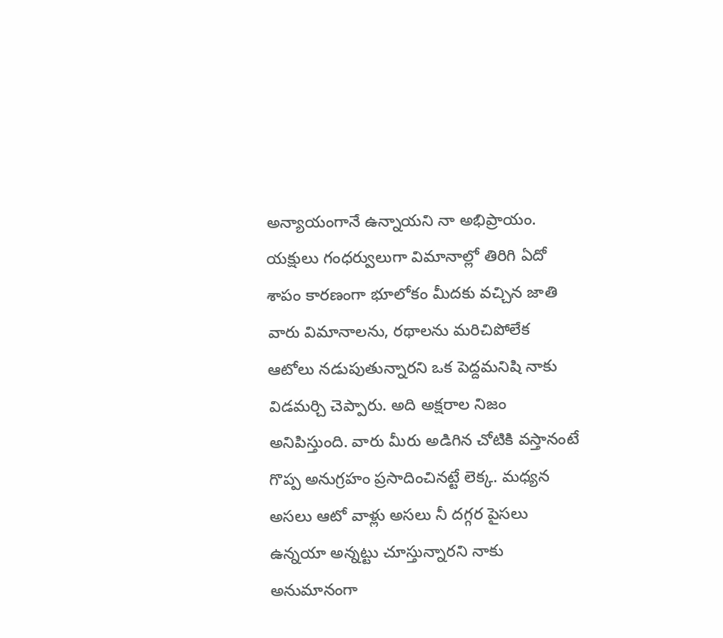అన్యాయంగానే ఉన్నాయని నా అభిప్రాయం. యక్షులు గంధర్వులుగా విమానాల్లో తిరిగి ఏదో శాపం కారణంగా భూలోకం మీదకు వచ్చిన జాతి వారు విమానాలను, రథాలను మరిచిపోలేక ఆటోలు నడుపుతున్నారని ఒక పెద్దమనిషి నాకు విడమర్చి చెప్పారు. అది అక్షరాల నిజం అనిపిస్తుంది. వారు మీరు అడిగిన చోటికి వస్తానంటే గొప్ప అనుగ్రహం ప్రసాదించినట్టే లెక్క. మధ్యన అసలు ఆటో వాళ్లు అసలు నీ దగ్గర పైసలు ఉన్నయా అన్నట్టు చూస్తున్నారని నాకు అనుమానంగా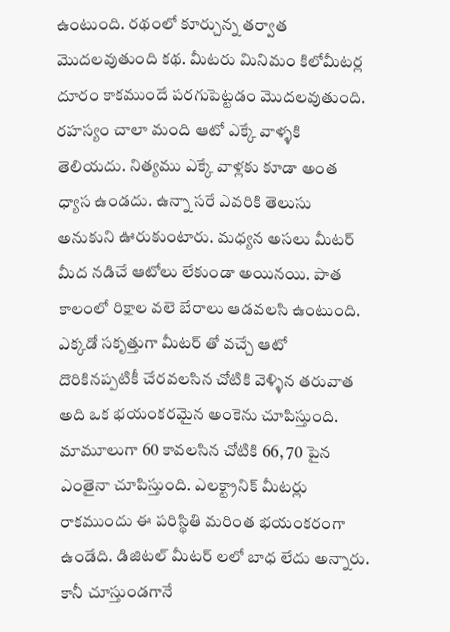ఉంటుంది. రథంలో కూర్చున్న తర్వాత మొదలవుతుంది కథ. మీటరు మినిమం కిలోమీటర్ల దూరం కాకముందే పరగుపెట్టడం మొదలవుతుంది. రహస్యం చాలా మంది ఆటో ఎక్కే వాళ్ళకి తెలియదు. నిత్యము ఎక్కే వాళ్లకు కూడా అంత ధ్యాస ఉండదు. ఉన్నా సరే ఎవరికి తెలుసు అనుకుని ఊరుకుంటారు. మధ్యన అసలు మీటర్‌ మీద నడిచే ఆటోలు లేకుండా అయినయి. పాత కాలంలో రిక్షాల వలె బేరాలు ఆడవలసి ఉంటుంది. ఎక్కడో సకృత్తుగా మీటర్‌ తో వచ్చే ఆటో దొరికినప్పటికీ చేరవలసిన చోటికి వెళ్ళిన తరువాత అది ఒక భయంకరమైన అంకెను చూపిస్తుంది. మామూలుగా 60 కావలసిన చోటికి 66, 70 పైన ఎంతైనా చూపిస్తుంది. ఎలక్ట్రానిక్‌ మీటర్లు రాకముందు ఈ పరిస్థితి మరింత భయంకరంగా ఉండేది. డిజిటల్‌ మీటర్‌ లలో బాధ లేదు అన్నారు. కానీ చూస్తుండగానే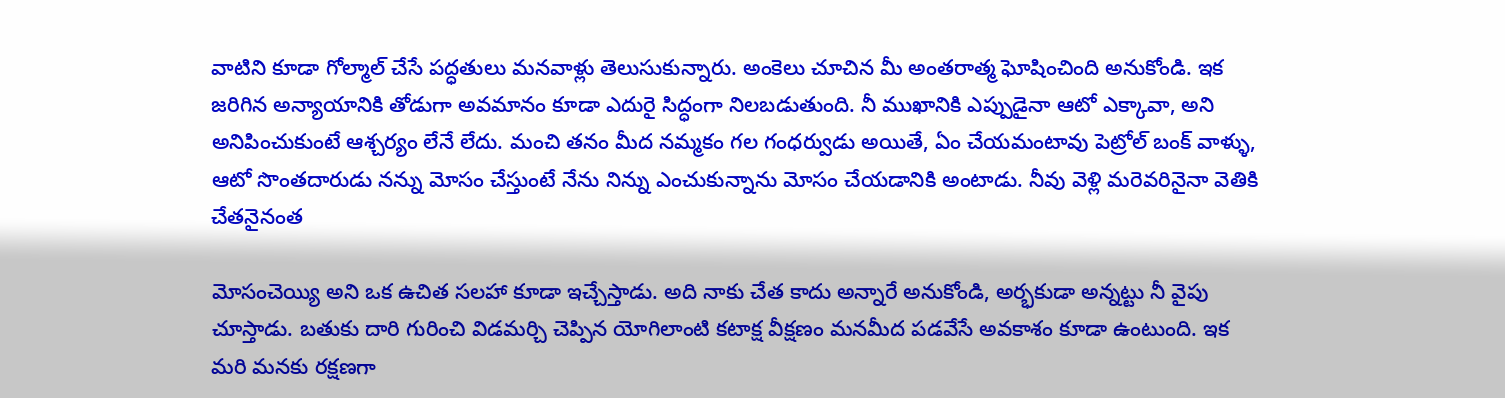వాటిని కూడా గోల్మాల్‌ చేసే పద్ధతులు మనవాళ్లు తెలుసుకున్నారు. అంకెలు చూచిన మీ అంతరాత్మ ఘోషించింది అనుకోండి. ఇక జరిగిన అన్యాయానికి తోడుగా అవమానం కూడా ఎదురై సిద్ధంగా నిలబడుతుంది. నీ ముఖానికి ఎప్పుడైనా ఆటో ఎక్కావా, అని అనిపించుకుంటే ఆశ్చర్యం లేనే లేదు. మంచి తనం మీద నమ్మకం గల గంధర్వుడు అయితే, ఏం చేయమంటావు పెట్రోల్‌ బంక్‌ వాళ్ళు, ఆటో సొంతదారుడు నన్ను మోసం చేస్తుంటే నేను నిన్ను ఎంచుకున్నాను మోసం చేయడానికి అంటాడు. నీవు వెళ్లి మరెవరినైనా వెతికి చేతనైనంత

మోసంచెయ్యి అని ఒక ఉచిత సలహా కూడా ఇచ్చేస్తాడు. అది నాకు చేత కాదు అన్నారే అనుకోండి, అర్భకుడా అన్నట్టు నీ వైపు చూస్తాడు. బతుకు దారి గురించి విడమర్చి చెప్పిన యోగిలాంటి కటాక్ష వీక్షణం మనమీద పడవేసే అవకాశం కూడా ఉంటుంది. ఇక మరి మనకు రక్షణగా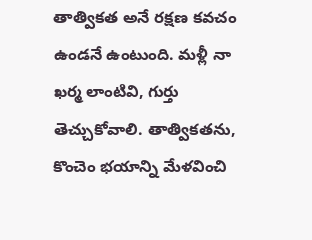తాత్వికత అనే రక్షణ కవచం ఉండనే ఉంటుంది. మళ్లీ నా ఖర్మ లాంటివి, గుర్తు తెచ్చుకోవాలి. తాత్వికతను, కొంచెం భయాన్ని మేళవించి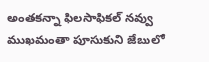అంతకన్నా ఫిలసాఫికల్‌ నవ్వు ముఖమంతా పూసుకుని జేబులో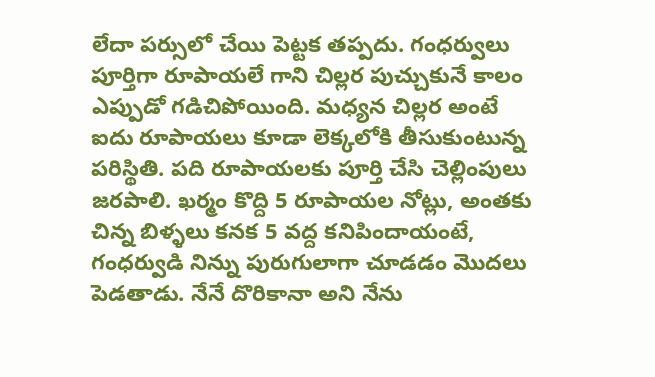లేదా పర్సులో చేయి పెట్టక తప్పదు. గంధర్వులు పూర్తిగా రూపాయలే గాని చిల్లర పుచ్చుకునే కాలం ఎప్పుడో గడిచిపోయింది. మధ్యన చిల్లర అంటే ఐదు రూపాయలు కూడా లెక్కలోకి తీసుకుంటున్న పరిస్థితి. పది రూపాయలకు పూర్తి చేసి చెల్లింపులు జరపాలి. ఖర్మం కొద్ది 5 రూపాయల నోట్లు, అంతకు చిన్న బిళ్ళలు కనక 5 వద్ద కనిపిందాయంటే, గంధర్వుడి నిన్ను పురుగులాగా చూడడం మొదలు పెడతాడు. నేనే దొరికానా అని నేను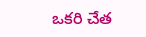ఒకరి చేత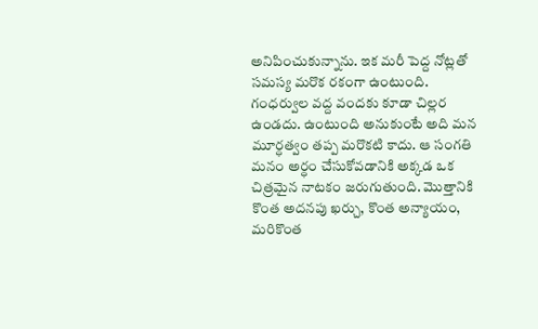అనిపించుకున్నాను. ఇక మరీ పెద్ద నోట్లతో సమస్య మరొక రకంగా ఉంటుంది. గంధర్వుల వద్ద వందకు కూడా చిల్లర ఉండదు. ఉంటుంది అనుకుంటే అది మన మూర్ధత్వం తప్ప మరొకటి కాదు. ఆ సంగతి మనం అర్ధం చేసుకోవడానికి అక్కడ ఒక చిత్రమైన నాటకం జరుగుతుంది. మొత్తానికి కొంత అదనపు ఖర్చు, కొంత అన్యాయం, మరికొంత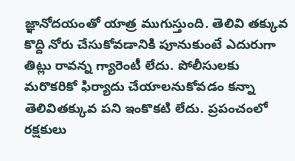జ్ఞానోదయంతో యాత్ర ముగుస్తుంది. తెలివి తక్కువ కొద్ది నోరు చేసుకోవడానికి పూనుకుంటే ఎదురుగా తిట్లు రావన్న గ్యారెంటీ లేదు. పోలీసులకు మరొకరికో ఫిర్యాదు చేయాలనుకోవడం కన్నా తెలివితక్కువ పని ఇంకొకటి లేదు. ప్రపంచంలో రక్షకులు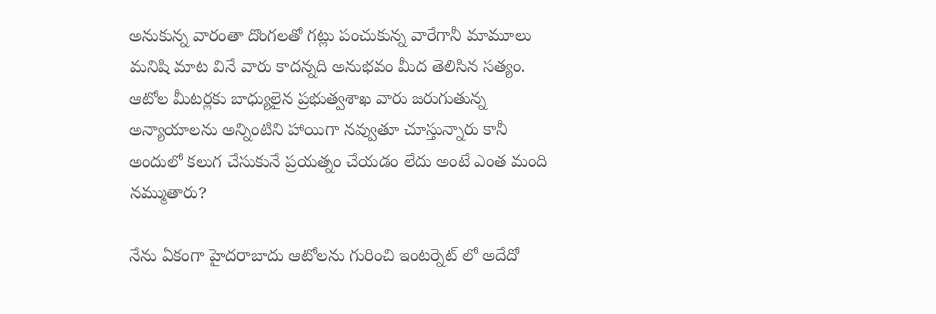అనుకున్న వారంతా దొంగలతో గట్లు పంచుకున్న వారేగానీ మామూలు మనిషి మాట వినే వారు కాదన్నది అనుభవం మీద తెలిసిన సత్యం. ఆటోల మీటర్లకు బాధ్యులైన ప్రభుత్వశాఖ వారు జరుగుతున్న అన్యాయాలను అన్నింటిని హాయిగా నవ్వుతూ చూస్తున్నారు కానీ అందులో కలుగ చేసుకునే ప్రయత్నం చేయడం లేదు అంటే ఎంత మంది నమ్ముతారు?

నేను ఏకంగా హైదరాబాదు ఆటోలను గురించి ఇంటర్నెట్‌ లో అదేదో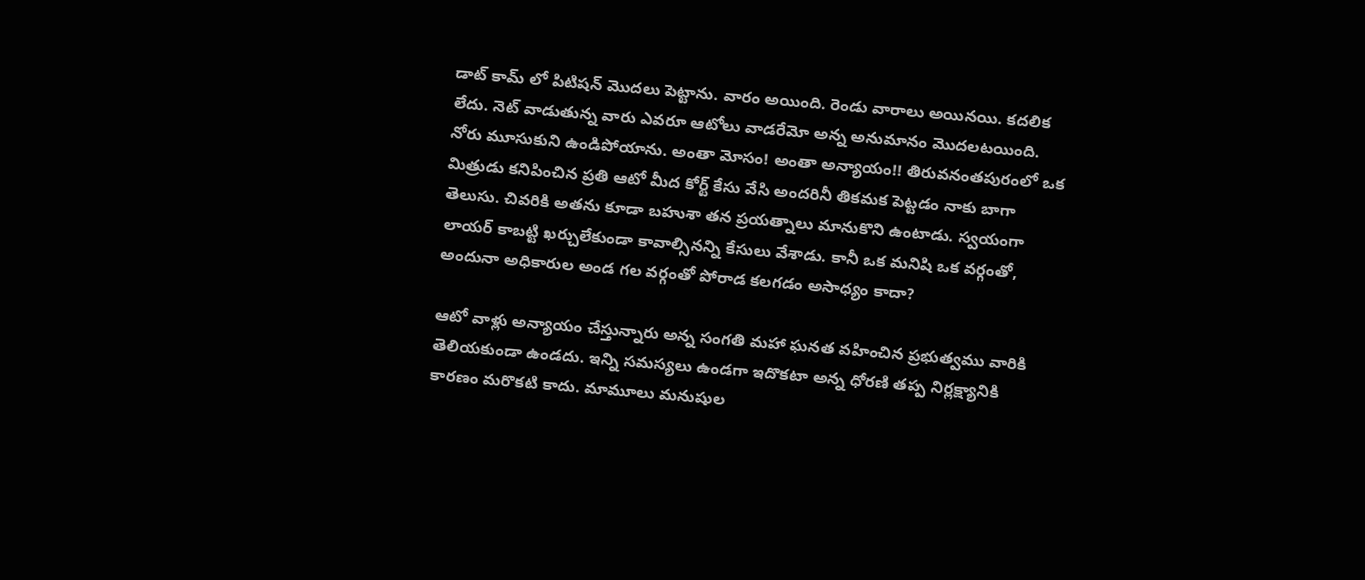డాట్‌ కామ్‌ లో పిటిషన్‌ మొదలు పెట్టాను. వారం అయింది. రెండు వారాలు అయినయి. కదలిక లేదు. నెట్‌ వాడుతున్న వారు ఎవరూ ఆటోలు వాడరేమో అన్న అనుమానం మొదలటయింది. నోరు మూసుకుని ఉండిపోయాను. అంతా మోసం! అంతా అన్యాయం!! తిరువనంతపురంలో ఒక మిత్రుడు కనిపించిన ప్రతి ఆటో మీద కోర్ట్‌ కేసు వేసి అందరినీ తికమక పెట్టడం నాకు బాగా తెలుసు. చివరికి అతను కూడా బహుశా తన ప్రయత్నాలు మానుకొని ఉంటాడు. స్వయంగా లాయర్‌ కాబట్టి ఖర్చులేకుండా కావాల్సినన్ని కేసులు వేశాడు. కానీ ఒక మనిషి ఒక వర్గంతో, అందునా అధికారుల అండ గల వర్గంతో పోరాడ కలగడం అసాధ్యం కాదా?

ఆటో వాళ్లు అన్యాయం చేస్తున్నారు అన్న సంగతి మహా ఘనత వహించిన ప్రభుత్వము వారికి తెలియకుండా ఉండదు. ఇన్ని సమస్యలు ఉండగా ఇదొకటా అన్న ధోరణి తప్ప నిర్లక్ష్యానికి కారణం మరొకటి కాదు. మామూలు మనుషుల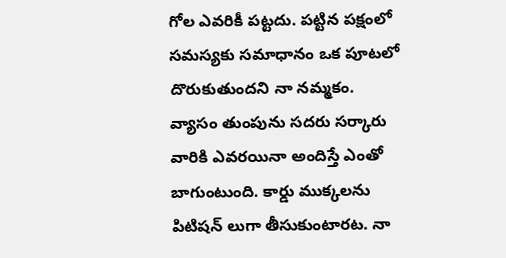గోల ఎవరికీ పట్టదు. పట్టిన పక్షంలో సమస్యకు సమాధానం ఒక పూటలో దొరుకుతుందని నా నమ్మకం. వ్యాసం తుంపును సదరు సర్కారు వారికి ఎవరయినా అందిస్తే ఎంతో బాగుంటుంది. కార్డు ముక్కలను పిటిషన్‌ లుగా తీసుకుంటారట. నా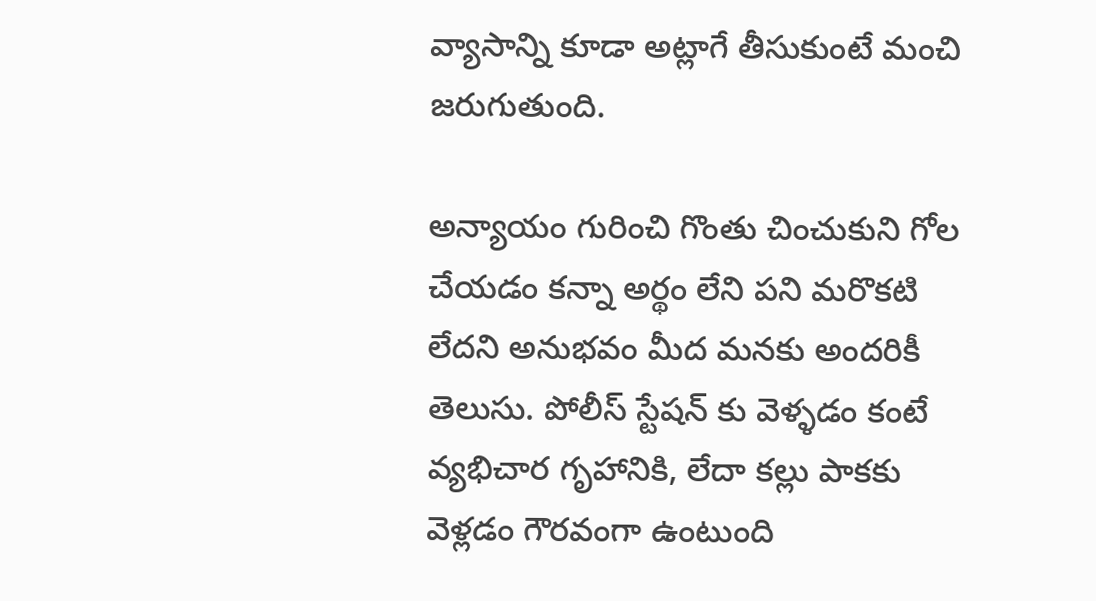వ్యాసాన్ని కూడా అట్లాగే తీసుకుంటే మంచి జరుగుతుంది.

అన్యాయం గురించి గొంతు చించుకుని గోల చేయడం కన్నా అర్థం లేని పని మరొకటి లేదని అనుభవం మీద మనకు అందరికీ తెలుసు. పోలీస్‌ స్టేషన్‌ కు వెళ్ళడం కంటే వ్యభిచార గృహానికి, లేదా కల్లు పాకకు వెళ్లడం గౌరవంగా ఉంటుంది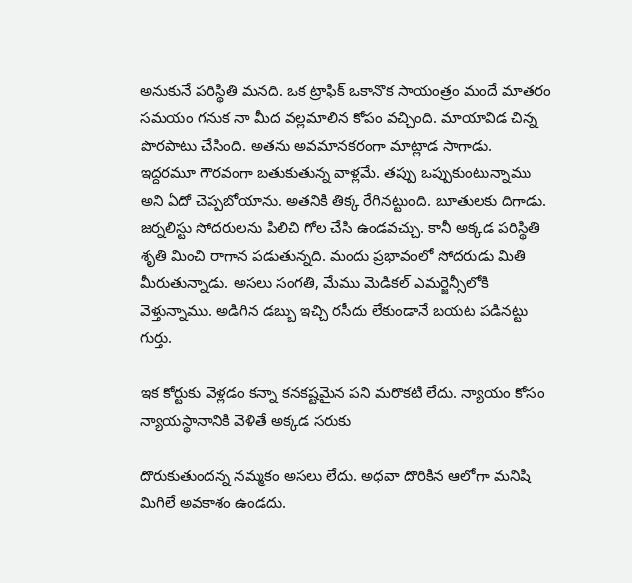అనుకునే పరిస్థితి మనది. ఒక ట్రాఫిక్‌ ఒకానొక సాయంత్రం మందే మాతరం సమయం గనుక నా మీద వల్లమాలిన కోపం వచ్చింది. మాయావిడ చిన్న పొరపాటు చేసింది. అతను అవమానకరంగా మాట్లాడ సాగాడు. ఇద్దరమూ గౌరవంగా బతుకుతున్న వాళ్లమే. తప్పు ఒప్పుకుంటున్నాము అని ఏదో చెప్పబోయాను. అతనికి తిక్క రేగినట్టుంది. బూతులకు దిగాడు. జర్నలిస్టు సోదరులను పిలిచి గోల చేసి ఉండవచ్చు. కానీ అక్కడ పరిస్థితి శృతి మించి రాగాన పడుతున్నది. మందు ప్రభావంలో సోదరుడు మితి మీరుతున్నాడు. అసలు సంగతి, మేము మెడికల్‌ ఎమర్జెన్సీలోకి వెళ్తున్నాము. అడిగిన డబ్బు ఇచ్చి రసీదు లేకుండానే బయట పడినట్టు గుర్తు.

ఇక కోర్టుకు వెళ్లడం కన్నా కనకష్టమైన పని మరొకటి లేదు. న్యాయం కోసం న్యాయస్థానానికి వెళితే అక్కడ సరుకు

దొరుకుతుందన్న నమ్మకం అసలు లేదు. అధవా దొరికిన ఆలోగా మనిషి మిగిలే అవకాశం ఉండదు.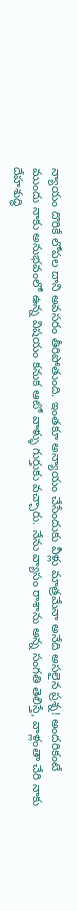న్యాయం దొరికే లోపల దాని అవసరం తీరిపోతుంది. ఇంతకూ అన్యాయం చేసేందుకు వీళ్లు మాత్రమేనా అనేది అసలైన ప్రశ్న! అందరికంటే ముందు నాకు అనుభవంలో ఉన్న విషయం కనుక ఆటో వాళ్ళు గుర్తుకు వచ్చారు. నేను వ్యాసం రాశాను అన్న సంగతి తెలిస్తే, వాళ్లంతా చేరి నాకు దేహశుద్ధి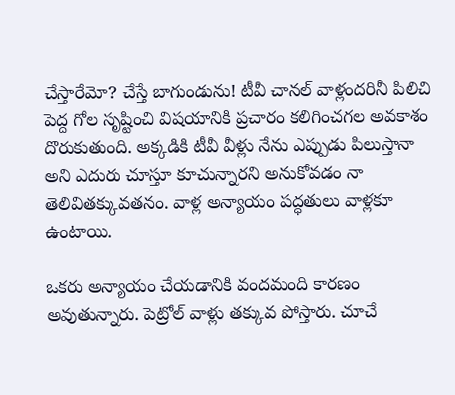చేస్తారేమో? చేస్తే బాగుండును! టీవీ చానల్‌ వాళ్లందరినీ పిలిచి పెద్ద గోల సృష్టించి విషయానికి ప్రచారం కలిగించగల అవకాశం దొరుకుతుంది. అక్కడికి టీవీ వీళ్లు నేను ఎప్పుడు పిలుస్తానా అని ఎదురు చూస్తూ కూచున్నారని అనుకోవడం నా తెలివితక్కువతనం. వాళ్ల అన్యాయం పద్ధతులు వాళ్లకూ ఉంటాయి.

ఒకరు అన్యాయం చేయడానికి వందమంది కారణం అవుతున్నారు. పెట్రోల్‌ వాళ్లు తక్కువ పోస్తారు. చూచే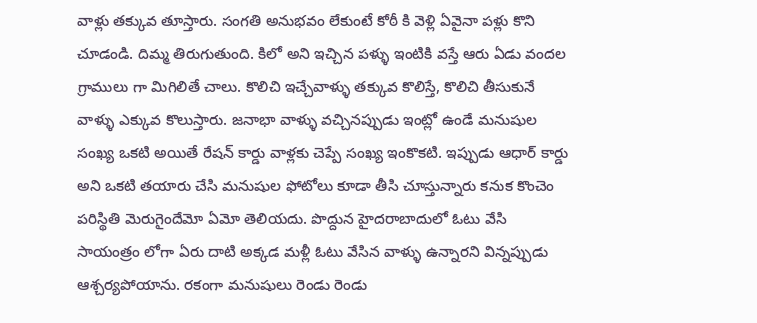వాళ్లు తక్కువ తూస్తారు. సంగతి అనుభవం లేకుంటే కోఠీ కి వెళ్లి ఏవైనా పళ్లు కొని చూడండి. దిమ్మ తిరుగుతుంది. కిలో అని ఇచ్చిన పళ్ళు ఇంటికి వస్తే ఆరు ఏడు వందల గ్రాములు గా మిగిలితే చాలు. కొలిచి ఇచ్చేవాళ్ళు తక్కువ కొలిస్తే, కొలిచి తీసుకునే వాళ్ళు ఎక్కువ కొలుస్తారు. జనాభా వాళ్ళు వచ్చినప్పుడు ఇంట్లో ఉండే మనుషుల సంఖ్య ఒకటి అయితే రేషన్‌ కార్డు వాళ్లకు చెప్పే సంఖ్య ఇంకొకటి. ఇప్పుడు ఆధార్‌ కార్డు అని ఒకటి తయారు చేసి మనుషుల ఫోటోలు కూడా తీసి చూస్తున్నారు కనుక కొంచెం పరిస్థితి మెరుగైందేమో ఏమో తెలియదు. పొద్దున హైదరాబాదులో ఓటు వేసి సాయంత్రం లోగా ఏరు దాటి అక్కడ మళ్లీ ఓటు వేసిన వాళ్ళు ఉన్నారని విన్నప్పుడు ఆశ్చర్యపోయాను. రకంగా మనుషులు రెండు రెండు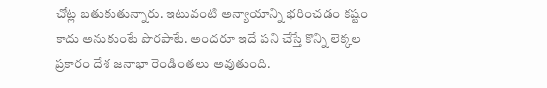చోట్ల బతుకుతున్నారు. ఇటువంటి అన్యాయాన్ని భరించడం కష్టం కాదు అనుకుంటే పొరపాటే. అందరూ ఇదే పని చేస్తే కొన్ని లెక్కల ప్రకారం దేశ జనాభా రెండింతలు అవుతుంది.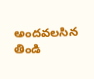అందవలసిన తిండి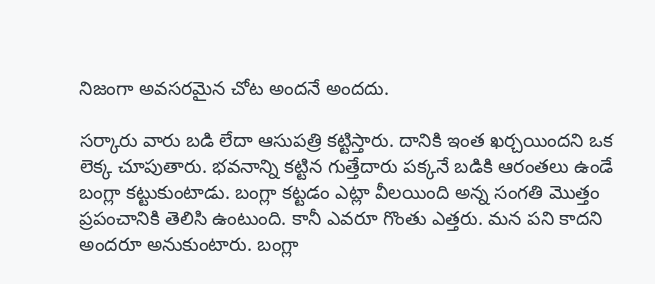నిజంగా అవసరమైన చోట అందనే అందదు.

సర్కారు వారు బడి లేదా ఆసుపత్రి కట్టిస్తారు. దానికి ఇంత ఖర్చయిందని ఒక లెక్క చూపుతారు. భవనాన్ని కట్టిన గుత్తేదారు పక్కనే బడికి ఆరంతలు ఉండే బంగ్లా కట్టుకుంటాడు. బంగ్లా కట్టడం ఎట్లా వీలయింది అన్న సంగతి మొత్తం ప్రపంచానికి తెలిసి ఉంటుంది. కానీ ఎవరూ గొంతు ఎత్తరు. మన పని కాదని అందరూ అనుకుంటారు. బంగ్లా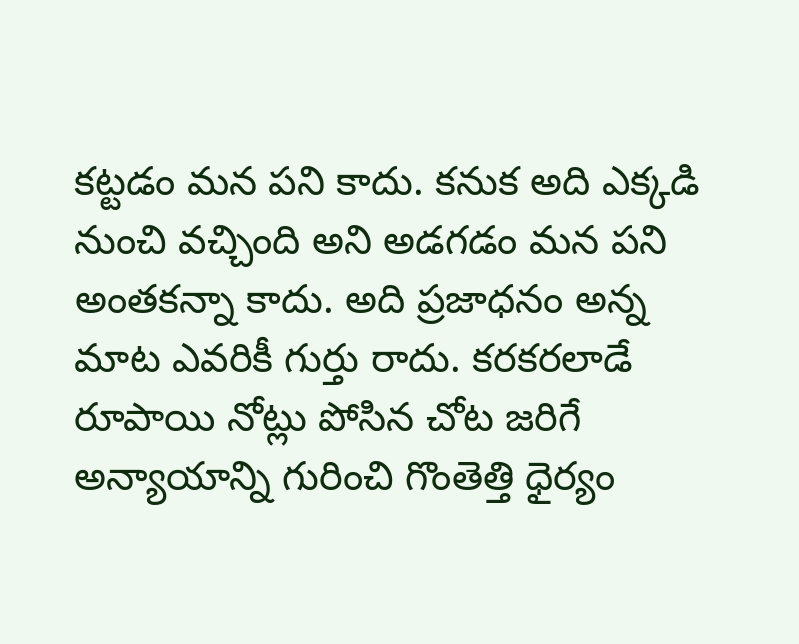కట్టడం మన పని కాదు. కనుక అది ఎక్కడి నుంచి వచ్చింది అని అడగడం మన పని అంతకన్నా కాదు. అది ప్రజాధనం అన్న మాట ఎవరికీ గుర్తు రాదు. కరకరలాడే రూపాయి నోట్లు పోసిన చోట జరిగే అన్యాయాన్ని గురించి గొంతెత్తి ధైర్యం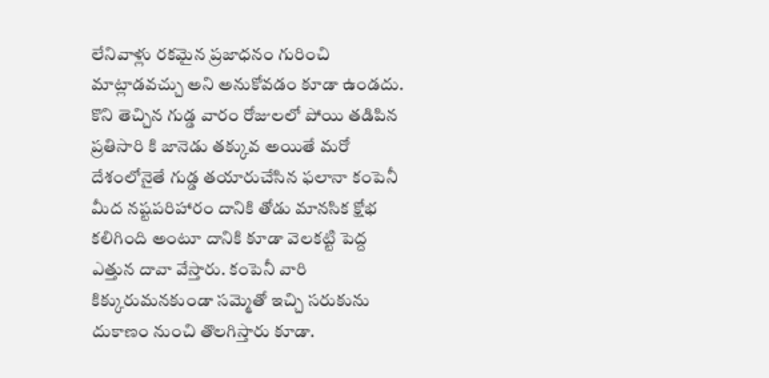లేనివాళ్లు రకమైన ప్రజాధనం గురించి మాట్లాడవచ్చు అని అనుకోవడం కూడా ఉండదు. కొని తెచ్చిన గుడ్డ వారం రోజులలో పోయి తడిపిన ప్రతిసారి కి జానెడు తక్కువ అయితే మరో దేశంలోనైతే గుడ్డ తయారుచేసిన ఫలానా కంపెనీ మీద నష్టపరిహారం దానికి తోడు మానసిక క్షోభ కలిగింది అంటూ దానికి కూడా వెలకట్టి పెద్ద ఎత్తున దావా వేస్తారు. కంపెనీ వారి కిక్కురుమనకుండా సమ్మెతో ఇచ్చి సరుకును దుకాణం నుంచి తొలగిస్తారు కూడా.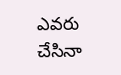ఎవరు చేసినా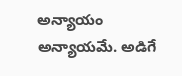అన్యాయం అన్యాయమే. అడిగే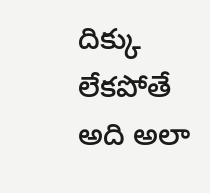దిక్కు లేకపోతే అది అలా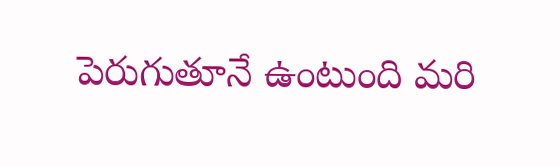పెరుగుతూనే ఉంటుంది మరి